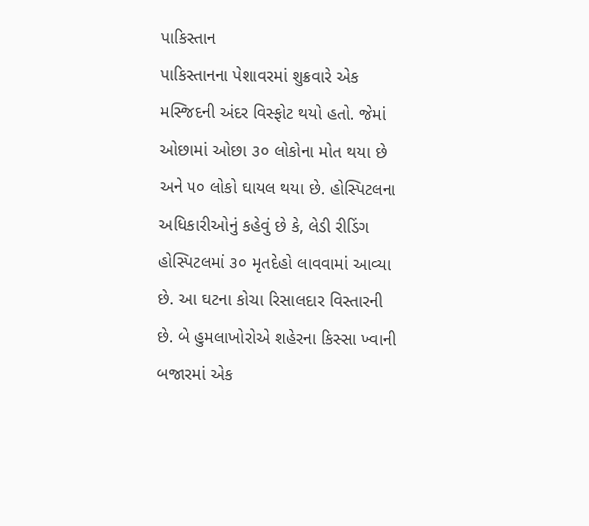પાકિસ્તાન
પાકિસ્તાનના પેશાવરમાં શુક્રવારે એક મસ્જિદની અંદર વિસ્ફોટ થયો હતો. જેમાં ઓછામાં ઓછા ૩૦ લોકોના મોત થયા છે અને ૫૦ લોકો ઘાયલ થયા છે. હોસ્પિટલના અધિકારીઓનું કહેવું છે કે, લેડી રીડિંગ હોસ્પિટલમાં ૩૦ મૃતદેહો લાવવામાં આવ્યા છે. આ ઘટના કોચા રિસાલદાર વિસ્તારની છે. બે હુમલાખોરોએ શહેરના કિસ્સા ખ્વાની બજારમાં એક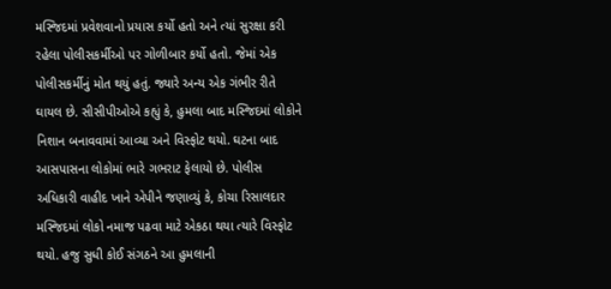મસ્જિદમાં પ્રવેશવાનો પ્રયાસ કર્યો હતો અને ત્યાં સુરક્ષા કરી રહેલા પોલીસકર્મીઓ પર ગોળીબાર કર્યો હતો. જેમાં એક પોલીસકર્મીનું મોત થયું હતું. જ્યારે અન્ય એક ગંભીર રીતે ઘાયલ છે. સીસીપીઓએ કહ્યું કે, હુમલા બાદ મસ્જિદમાં લોકોને નિશાન બનાવવામાં આવ્યા અને વિસ્ફોટ થયો. ઘટના બાદ આસપાસના લોકોમાં ભારે ગભરાટ ફેલાયો છે. પોલીસ અધિકારી વાહીદ ખાને એપીને જણાવ્યું કે, કોચા રિસાલદાર મસ્જિદમાં લોકો નમાજ પઢવા માટે એકઠા થયા ત્યારે વિસ્ફોટ થયો. હજુ સુધી કોઈ સંગઠને આ હુમલાની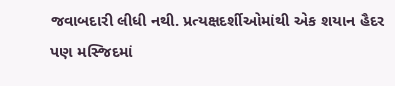જવાબદારી લીધી નથી. પ્રત્યક્ષદર્શીઓમાંથી એક શયાન હૈદર પણ મસ્જિદમાં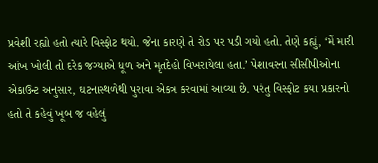પ્રવેશી રહ્યો હતો ત્યારે વિસ્ફોટ થયો. જેના કારણે તે રોડ પર પડી ગયો હતો. તેણે કહ્યું, ‘મેં મારી આંખ ખોલી તો દરેક જગ્યાએ ધૂળ અને મૃતદેહો વિખરાયેલા હતા.’ પેશાવરના સીસીપીઓના એકાઉન્ટ અનુસાર, ઘટનાસ્થળેથી પુરાવા એકત્ર કરવામાં આવ્યા છે. પરંતુ વિસ્ફોટ કયા પ્રકારનો હતો તે કહેવું ખૂબ જ વહેલું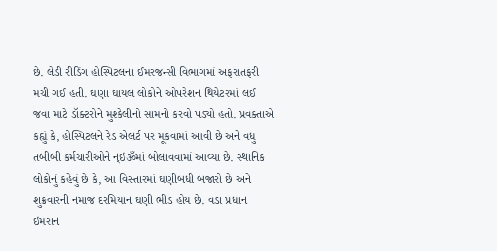છે. લેડી રીડિંગ હોસ્પિટલના ઈમરજન્સી વિભાગમાં અફરાતફરી મચી ગઈ હતી. ઘણા ઘાયલ લોકોને ઓપરેશન થિયેટરમાં લઈ જવા માટે ડૉક્ટરોને મુશ્કેલીનો સામનો કરવો પડ્યો હતો. પ્રવક્તાએ કહ્યું કે, હોસ્પિટલને રેડ એલર્ટ પર મૂકવામાં આવી છે અને વધુ તબીબી કર્મચારીઓને ન્ઇૐમાં બોલાવવામાં આવ્યા છે. સ્થાનિક લોકોનું કહેવું છે કે, આ વિસ્તારમાં ઘણીબધી બજારો છે અને શુક્રવારની નમાજ દરમિયાન ઘણી ભીડ હોય છે. વડા પ્રધાન ઇમરાન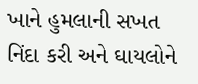ખાને હુમલાની સખત નિંદા કરી અને ઘાયલોને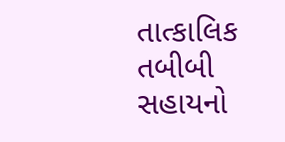તાત્કાલિક તબીબી સહાયનો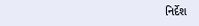નિર્દેશ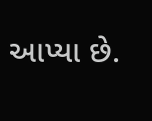આપ્યા છે.